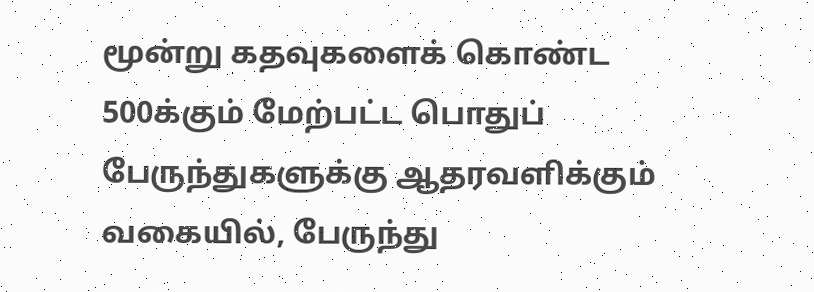மூன்று கதவுகளைக் கொண்ட 500க்கும் மேற்பட்ட பொதுப் பேருந்துகளுக்கு ஆதரவளிக்கும் வகையில், பேருந்து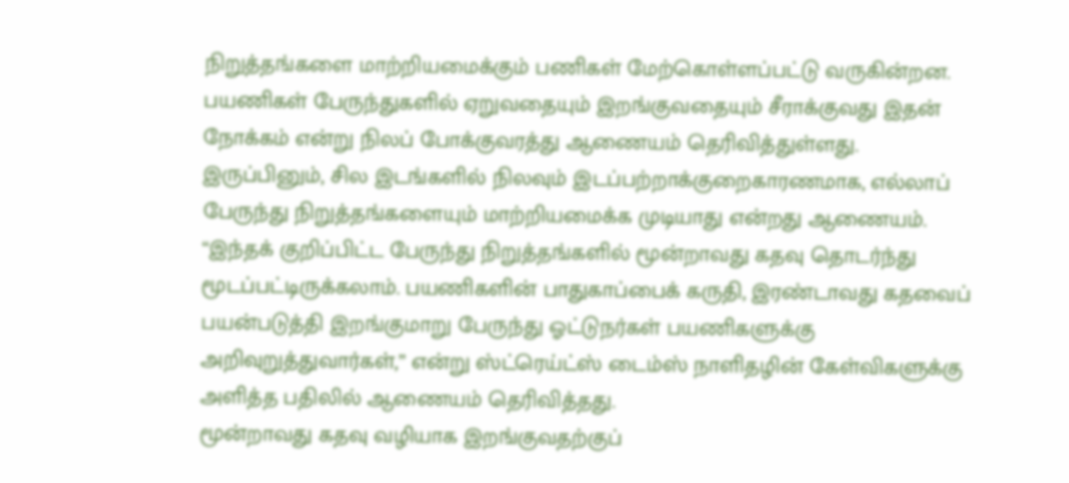நிறுத்தங்களை மாற்றியமைக்கும் பணிகள் மேற்கொள்ளப்பட்டு வருகின்றன.
பயணிகள் பேருந்துகளில் ஏறுவதையும் இறங்குவதையும் சீராக்குவது இதன் நோக்கம் என்று நிலப் போக்குவரத்து ஆணையம் தெரிவித்துள்ளது.
இருப்பினும், சில இடங்களில் நிலவும் இடப்பற்றாக்குறைகாரணமாக, எல்லாப் பேருந்து நிறுத்தங்களையும் மாற்றியமைக்க முடியாது என்றது ஆணையம்.
“இந்தக் குறிப்பிட்ட பேருந்து நிறுத்தங்களில் மூன்றாவது கதவு தொடர்ந்து மூடப்பட்டிருக்கலாம். பயணிகளின் பாதுகாப்பைக் கருதி, இரண்டாவது கதவைப் பயன்படுத்தி இறங்குமாறு பேருந்து ஓட்டுநர்கள் பயணிகளுக்கு அறிவுறுத்துவார்கள்,” என்று ஸ்ட்ரெய்ட்ஸ் டைம்ஸ் நாளிதழின் கேள்விகளுக்கு அளித்த பதிலில் ஆணையம் தெரிவித்தது.
மூன்றாவது கதவு வழியாக இறங்குவதற்குப்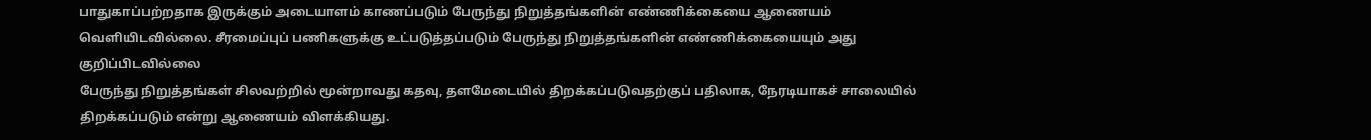பாதுகாப்பற்றதாக இருக்கும் அடையாளம் காணப்படும் பேருந்து நிறுத்தங்களின் எண்ணிக்கையை ஆணையம் வெளியிடவில்லை. சீரமைப்புப் பணிகளுக்கு உட்படுத்தப்படும் பேருந்து நிறுத்தங்களின் எண்ணிக்கையையும் அது குறிப்பிடவில்லை
பேருந்து நிறுத்தங்கள் சிலவற்றில் மூன்றாவது கதவு, தளமேடையில் திறக்கப்படுவதற்குப் பதிலாக, நேரடியாகச் சாலையில் திறக்கப்படும் என்று ஆணையம் விளக்கியது.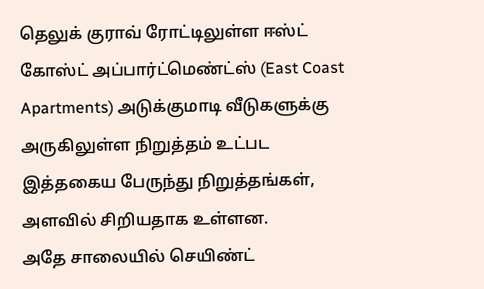தெலுக் குராவ் ரோட்டிலுள்ள ஈஸ்ட் கோஸ்ட் அப்பார்ட்மெண்ட்ஸ் (East Coast Apartments) அடுக்குமாடி வீடுகளுக்கு அருகிலுள்ள நிறுத்தம் உட்பட இத்தகைய பேருந்து நிறுத்தங்கள், அளவில் சிறியதாக உள்ளன.
அதே சாலையில் செயிண்ட்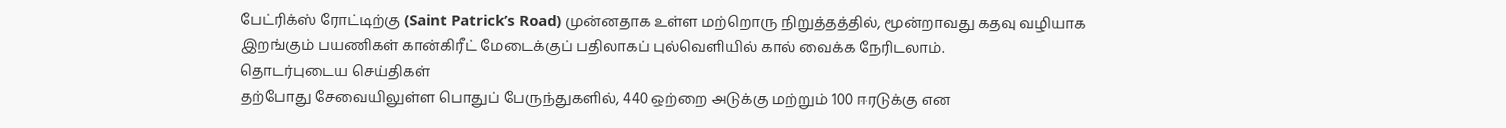பேட்ரிக்ஸ் ரோட்டிற்கு (Saint Patrick’s Road) முன்னதாக உள்ள மற்றொரு நிறுத்தத்தில், மூன்றாவது கதவு வழியாக இறங்கும் பயணிகள் கான்கிரீட் மேடைக்குப் பதிலாகப் புல்வெளியில் கால் வைக்க நேரிடலாம்.
தொடர்புடைய செய்திகள்
தற்போது சேவையிலுள்ள பொதுப் பேருந்துகளில், 440 ஒற்றை அடுக்கு மற்றும் 100 ஈரடுக்கு என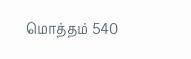மொத்தம் 540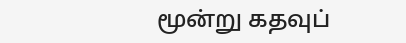மூன்று கதவுப்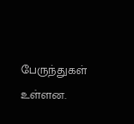பேருந்துகள் உள்ளன.